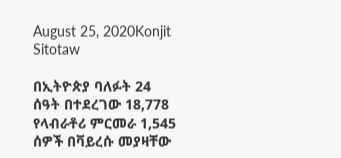August 25, 2020Konjit Sitotaw

በኢትዮጵያ ባለፉት 24 ሰዓት በተደረገው 18,778 የላብራቶሪ ምርመራ 1,545 ሰዎች በቫይረሱ መያዛቸው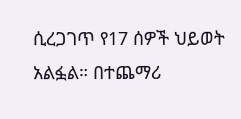ሲረጋገጥ የ17 ሰዎች ህይወት አልፏል። በተጨማሪ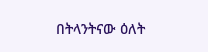በትላንትናው ዕለት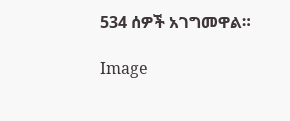534 ሰዎች አገግመዋል።

Image